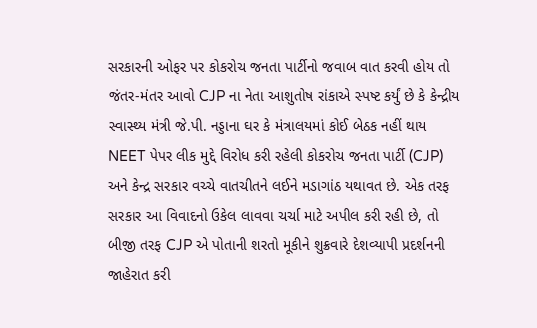સરકારની ઓફર પર કોકરોચ જનતા પાર્ટીનો જવાબ વાત કરવી હોય તો જંતર-મંતર આવો CJP ના નેતા આશુતોષ રાંકાએ સ્પષ્ટ કર્યું છે કે કેન્દ્રીય સ્વાસ્થ્ય મંત્રી જે.પી. નડ્ડાના ઘર કે મંત્રાલયમાં કોઈ બેઠક નહીં થાય NEET પેપર લીક મુદ્દે વિરોધ કરી રહેલી કોકરોચ જનતા પાર્ટી (CJP) અને કેન્દ્ર સરકાર વચ્ચે વાતચીતને લઈને મડાગાંઠ યથાવત છે. એક તરફ સરકાર આ વિવાદનો ઉકેલ લાવવા ચર્ચા માટે અપીલ કરી રહી છે, તો બીજી તરફ CJP એ પોતાની શરતો મૂકીને શુક્રવારે દેશવ્યાપી પ્રદર્શનની જાહેરાત કરી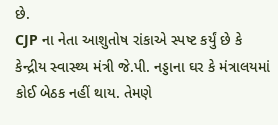છે.
CJP ના નેતા આશુતોષ રાંકાએ સ્પષ્ટ કર્યું છે કે કેન્દ્રીય સ્વાસ્થ્ય મંત્રી જે.પી. નડ્ડાના ઘર કે મંત્રાલયમાં કોઈ બેઠક નહીં થાય. તેમણે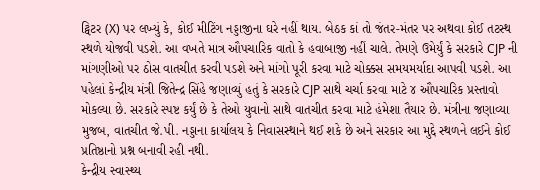ટ્વિટર (X) પર લખ્યું કે, કોઈ મીટિંગ નડ્ડાજીના ઘરે નહીં થાય. બેઠક કાં તો જંતર-મંતર પર અથવા કોઈ તટસ્થ સ્થળે યોજવી પડશે. આ વખતે માત્ર ઔપચારિક વાતો કે હવાબાજી નહીં ચાલે. તેમણે ઉમેર્યું કે સરકારે CJP ની માંગણીઓ પર ઠોસ વાતચીત કરવી પડશે અને માંગો પૂરી કરવા માટે ચોક્કસ સમયમર્યાદા આપવી પડશે. આ પહેલાં કેન્દ્રીય મંત્રી જિતેન્દ્ર સિંહે જણાવ્યું હતું કે સરકારે CJP સાથે ચર્ચા કરવા માટે ૪ ઔપચારિક પ્રસ્તાવો મોકલ્યા છે. સરકારે સ્પષ્ટ કર્યું છે કે તેઓ યુવાનો સાથે વાતચીત કરવા માટે હંમેશા તૈયાર છે. મંત્રીના જણાવ્યા મુજબ, વાતચીત જે.પી. નડ્ડાના કાર્યાલય કે નિવાસસ્થાને થઈ શકે છે અને સરકાર આ મુદ્દે સ્થળને લઈને કોઈ પ્રતિષ્ઠાનો પ્રશ્ન બનાવી રહી નથી.
કેન્દ્રીય સ્વાસ્થ્ય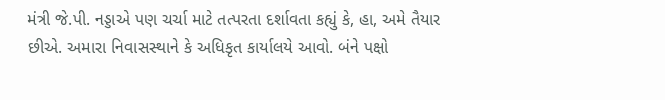મંત્રી જે.પી. નડ્ડાએ પણ ચર્ચા માટે તત્પરતા દર્શાવતા કહ્યું કે, હા, અમે તૈયાર છીએ. અમારા નિવાસસ્થાને કે અધિકૃત કાર્યાલયે આવો. બંને પક્ષો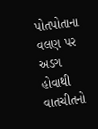પોતપોતાના વલણ પર અડગ હોવાથી વાતચીતનો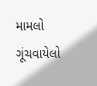મામલો ગૂંચવાયેલો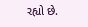રહ્યો છે.